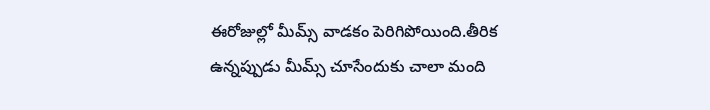ఈరోజుల్లో మీమ్స్ వాడకం పెరిగిపోయింది.తీరిక ఉన్నప్పుడు మీమ్స్ చూసేందుకు చాలా మంది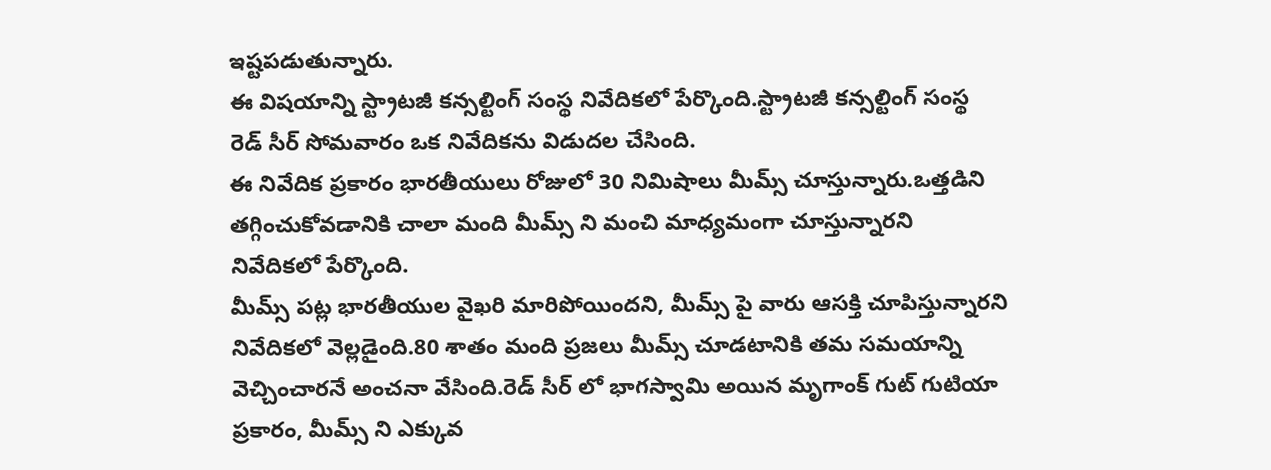ఇష్టపడుతున్నారు.
ఈ విషయాన్ని స్ట్రాటజీ కన్సల్టింగ్ సంస్థ నివేదికలో పేర్కొంది.స్ట్రాటజీ కన్సల్టింగ్ సంస్థ రెడ్ సీర్ సోమవారం ఒక నివేదికను విడుదల చేసింది.
ఈ నివేదిక ప్రకారం భారతీయులు రోజులో 30 నిమిషాలు మీమ్స్ చూస్తున్నారు.ఒత్తడిని తగ్గించుకోవడానికి చాలా మంది మీమ్స్ ని మంచి మాధ్యమంగా చూస్తున్నారని నివేదికలో పేర్కొంది.
మీమ్స్ పట్ల భారతీయుల వైఖరి మారిపోయిందని, మీమ్స్ పై వారు ఆసక్తి చూపిస్తున్నారని నివేదికలో వెల్లడైంది.80 శాతం మంది ప్రజలు మీమ్స్ చూడటానికి తమ సమయాన్ని వెచ్చించారనే అంచనా వేసింది.రెడ్ సీర్ లో భాగస్వామి అయిన మృగాంక్ గుట్ గుటియా ప్రకారం, మీమ్స్ ని ఎక్కువ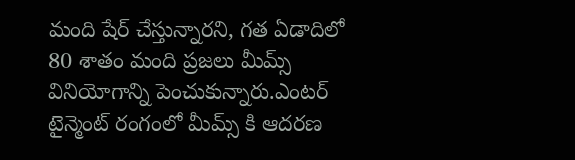మంది షేర్ చేస్తున్నారని, గత ఏడాదిలో 80 శాతం మంది ప్రజలు మీమ్స్ వినియోగాన్ని పెంచుకున్నారు.ఎంటర్ టైన్మెంట్ రంగంలో మీమ్స్ కి ఆదరణ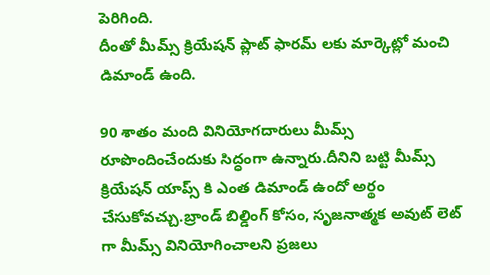పెరిగింది.
దీంతో మీమ్స్ క్రియేషన్ ప్లాట్ ఫారమ్ లకు మార్కెట్లో మంచి డిమాండ్ ఉంది.

90 శాతం మంది వినియోగదారులు మీమ్స్ రూపొందించేందుకు సిద్ధంగా ఉన్నారు.దీనిని బట్టి మీమ్స్ క్రియేషన్ యాప్స్ కి ఎంత డిమాండ్ ఉందో అర్థం చేసుకోవచ్చు.బ్రాండ్ బిల్డింగ్ కోసం, సృజనాత్మక అవుట్ లెట్ గా మీమ్స్ వినియోగించాలని ప్రజలు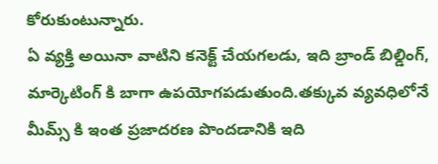కోరుకుంటున్నారు.
ఏ వ్యక్తి అయినా వాటిని కనెక్ట్ చేయగలడు, ఇది బ్రాండ్ బిల్డింగ్, మార్కెటింగ్ కి బాగా ఉపయోగపడుతుంది.తక్కువ వ్యవధిలోనే మీమ్స్ కి ఇంత ప్రజాదరణ పొందడానికి ఇది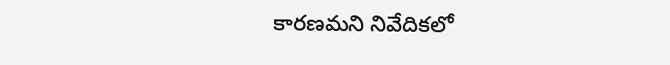కారణమని నివేదికలో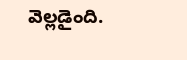వెల్లడైంది.